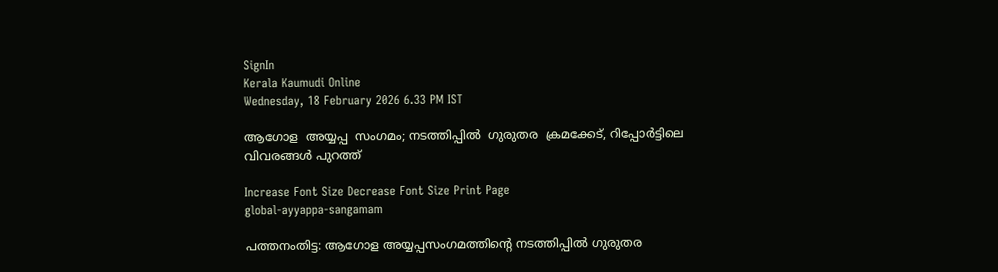SignIn
Kerala Kaumudi Online
Wednesday, 18 February 2026 6.33 PM IST

ആഗോള  അയ്യപ്പ  സംഗമം; നടത്തിപ്പിൽ  ഗുരുതര  ക്രമക്കേട്, റിപ്പോർട്ടിലെ വിവരങ്ങൾ പുറത്ത്

Increase Font Size Decrease Font Size Print Page
global-ayyappa-sangamam

പത്തനംതിട്ട: ആഗോള അയ്യപ്പസംഗമത്തിന്റെ നടത്തിപ്പിൽ ഗുരുതര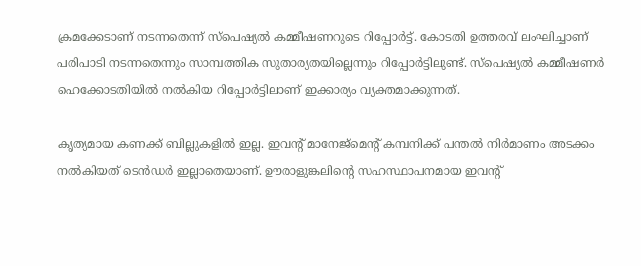ക്രമക്കേടാണ് നടന്നതെന്ന് സ്‌പെഷ്യൽ കമ്മീഷണറുടെ റിപ്പോർട്ട്. കോടതി ഉത്തരവ് ലംഘിച്ചാണ് പരിപാടി നടന്നതെന്നും സാമ്പത്തിക സുതാര്യതയില്ലെന്നും റിപ്പോർട്ടിലുണ്ട്. സ്‌പെഷ്യൽ കമ്മീഷണർ ഹെക്കോടതിയിൽ നൽകിയ റിപ്പോർട്ടിലാണ് ഇക്കാര്യം വ്യക്തമാക്കുന്നത്.

കൃത്യമായ കണക്ക് ബില്ലുകളിൽ ഇല്ല. ഇവന്റ് മാനേജ്മെന്റ് കമ്പനിക്ക് പന്തൽ നിർമാണം അടക്കം നൽകിയത് ടെൻഡർ ഇല്ലാതെയാണ്. ഊരാളുങ്കലിന്റെ സഹസ്ഥാപനമായ ഇവന്റ്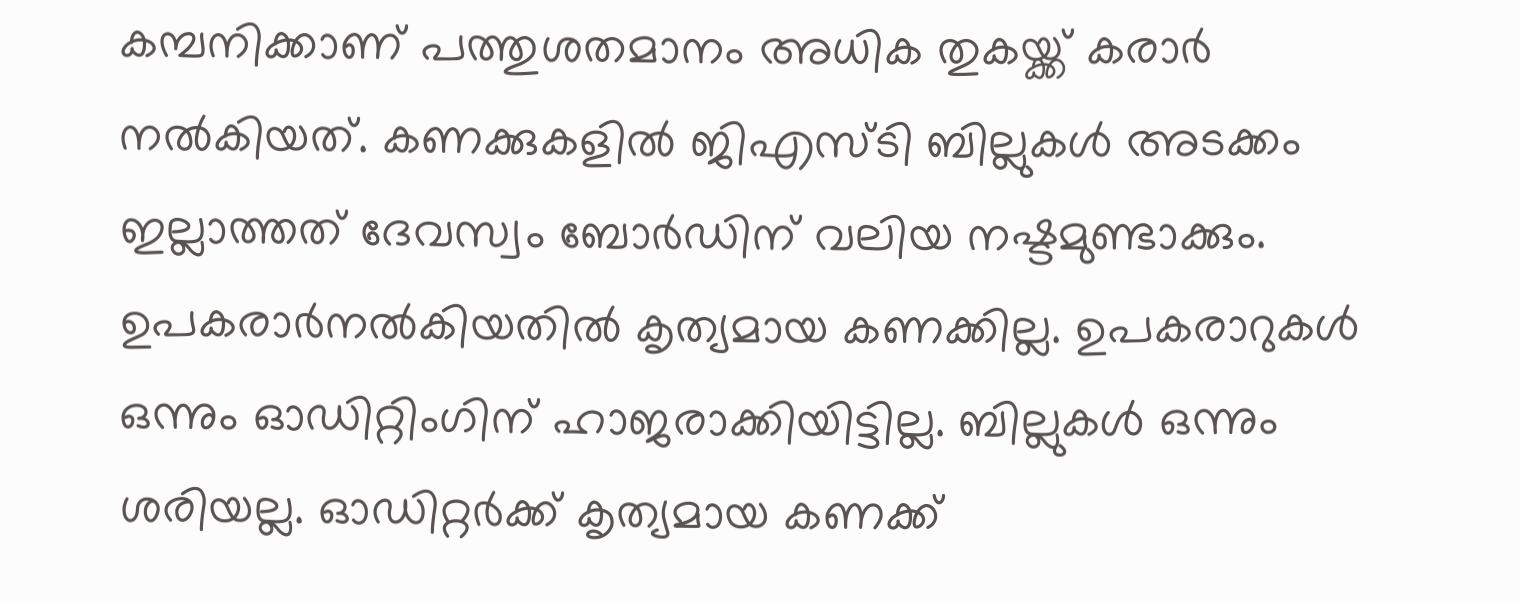കമ്പനിക്കാണ് പത്തുശതമാനം അധിക തുകയ്ക്ക് കരാർ നൽകിയത്. കണക്കുകളിൽ ജിഎസ്ടി ബില്ലുകൾ അടക്കം ഇല്ലാത്തത് ദേവസ്വം ബോർഡിന് വലിയ നഷ്ടമുണ്ടാക്കും. ഉപകരാർനൽകിയതിൽ കൃത്യമായ കണക്കില്ല. ഉപകരാറുകൾ ഒന്നും ഓഡിറ്റിംഗിന് ഹാജരാക്കിയിട്ടില്ല. ബില്ലുകൾ ഒന്നും ശരിയല്ല. ഓഡിറ്റർക്ക് കൃത്യമായ കണക്ക്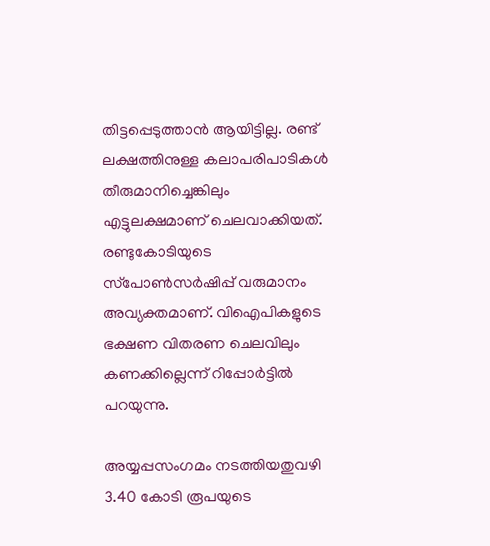തിട്ടപ്പെടുത്താൻ ആയിട്ടില്ല. രണ്ട് ലക്ഷത്തിനുള്ള കലാപരിപാടികൾ തീരുമാനിച്ചെങ്കിലും എട്ടുലക്ഷമാണ് ചെലവാക്കിയത്. രണ്ടുകോടിയുടെ സ്‌പോൺസർഷിപ്പ് വരുമാനം അവ്യക്തമാണ്. വിഐപികളുടെ ഭക്ഷണ വിതരണ ചെലവിലും കണക്കില്ലെന്ന് റിപ്പോർട്ടിൽ പറയുന്നു.

അയ്യപ്പസംഗമം നടത്തിയതുവഴി 3.40 കോടി രൂപയുടെ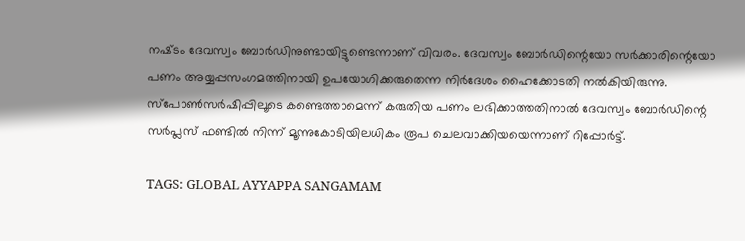നഷ്‌ടം ദേവസ്വം ബോർഡിനുണ്ടായിട്ടുണ്ടെന്നാണ് വിവരം. ദേവസ്വം ബോർഡിന്റെയോ സർക്കാരിന്റെയോ പണം അയ്യപ്പസംഗമത്തിനായി ഉപയോഗിക്കരുതെന്ന നിർദേശം ഹൈക്കോടതി നൽകിയിരുന്നു. സ്‌പോൺസർഷിപ്പിലൂടെ കണ്ടെത്താമെന്ന് കരുതിയ പണം ലഭിക്കാത്തതിനാൽ ദേവസ്വം ബോർഡിന്റെ സർപ്ലസ് ഫണ്ടിൽ നിന്ന് മൂന്നുകോടിയിലധികം രൂപ ചെലവാക്കിയയെന്നാണ് റിപ്പോർട്ട്.

TAGS: GLOBAL AYYAPPA SANGAMAM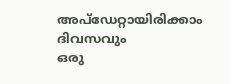അപ്ഡേറ്റായിരിക്കാം ദിവസവും
ഒരു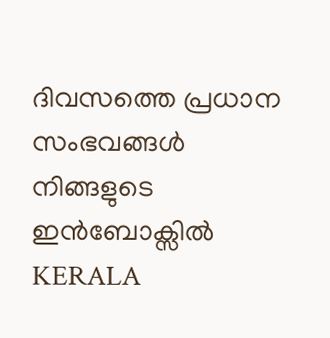ദിവസത്തെ പ്രധാന സംഭവങ്ങൾ നിങ്ങളുടെ ഇൻബോക്സിൽ
KERALA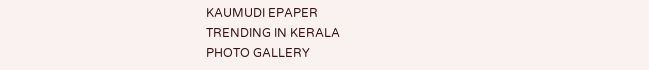KAUMUDI EPAPER
TRENDING IN KERALA
PHOTO GALLERY